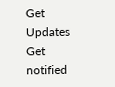Get Updates
Get notified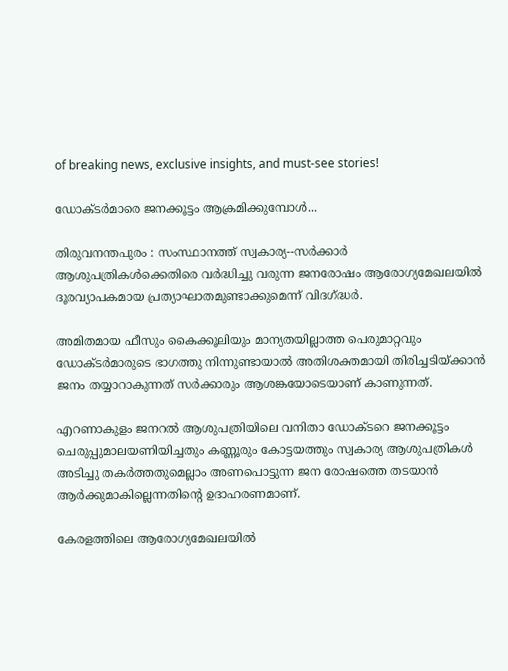of breaking news, exclusive insights, and must-see stories!

ഡോക്ടര്‍മാരെ ജനക്കൂട്ടം ആക്രമിക്കുമ്പോള്‍...

തിരുവനന്തപുരം : സംസ്ഥാനത്ത് സ്വകാര്യ--സര്‍ക്കാര്‍ ആശുപത്രികള്‍ക്കെതിരെ വര്‍ദ്ധിച്ചു വരുന്ന ജനരോഷം ആരോഗ്യമേഖലയില്‍ ദൂരവ്യാപകമായ പ്രത്യാഘാതമുണ്ടാക്കുമെന്ന് വിദഗ്ദ്ധര്‍.

അമിതമായ ഫീസും കൈക്കൂലിയും മാന്യതയില്ലാത്ത പെരുമാറ്റവും ഡോക്ടര്‍മാരുടെ ഭാഗത്തു നിന്നുണ്ടായാല്‍ അതിശക്തമായി തിരിച്ചടിയ്ക്കാന്‍ ജനം തയ്യാറാകുന്നത് സര്‍ക്കാരും ആശങ്കയോടെയാണ് കാണുന്നത്.

എറണാകുളം ജനറല്‍ ആശുപത്രിയിലെ വനിതാ ഡോക്ടറെ ജനക്കൂട്ടം ചെരുപ്പുമാലയണിയിച്ചതും കണ്ണൂരും കോട്ടയത്തും സ്വകാര്യ ആശുപത്രികള്‍ അടിച്ചു തകര്‍ത്തതുമെല്ലാം അണപൊട്ടുന്ന ജന രോഷത്തെ തടയാന്‍ ആര്‍ക്കുമാകില്ലെന്നതിന്റെ ഉദാഹരണമാണ്.

കേരളത്തിലെ ആരോഗ്യമേഖലയില്‍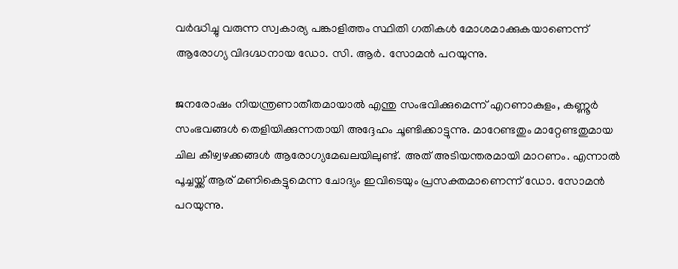വര്‍ദ്ധിച്ചു വരുന്ന സ്വകാര്യ പങ്കാളിത്തം സ്ഥിതി ഗതികള്‍ മോശമാക്കുകയാണെന്ന് ആരോഗ്യ വിദഗ്ദ്ധനായ ഡോ. സി. ആര്‍. സോമന്‍ പറയുന്നു.

ജനരോഷം നിയന്ത്രണാതീതമായാല്‍ എന്തു സംഭവിക്കുമെന്ന് എറണാകുളം, കണ്ണൂര്‍ സംഭവങ്ങള്‍ തെളിയിക്കുന്നതായി അദ്ദേഹം ചൂണ്ടിക്കാട്ടുന്നു. മാറേണ്ടതും മാറ്റേണ്ടതുമായ ചില കീഴ്വഴക്കങ്ങള്‍ ആരോഗ്യമേഖലയിലുണ്ട്. അത് അടിയന്തരമായി മാറണം. എന്നാല്‍ പൂച്ചയ്ക്ക് ആര് മണികെട്ടുമെന്ന ചോദ്യം ഇവിടെയും പ്രസക്തമാണെന്ന് ഡോ. സോമന്‍ പറയുന്നു.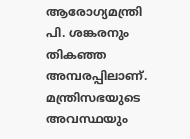ആരോഗ്യമന്ത്രി പി. ശങ്കരനും തികഞ്ഞ അമ്പരപ്പിലാണ്. മന്ത്രിസഭയുടെ അവസ്ഥയും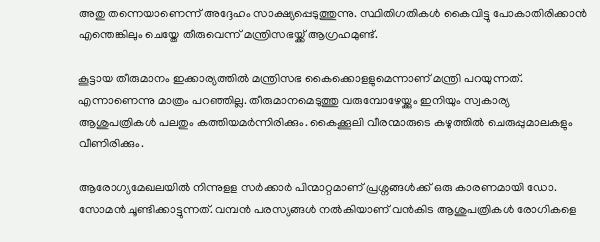അതു തന്നെയാണെന്ന് അദ്ദേഹം സാക്ഷ്യപ്പെടുത്തുന്നു. സ്ഥിതിഗതികള്‍ കൈവിട്ടു പോകാതിരിക്കാന്‍ എന്തെങ്കിലും ചെയ്തേ തീരുവെന്ന് മന്ത്രിസഭയ്ക്ക് ആഗ്രഹമുണ്ട്.

കൂട്ടായ തീരുമാനം ഇക്കാര്യത്തില്‍ മന്ത്രിസഭ കൈക്കൊളളുമെന്നാണ് മന്ത്രി പറയുന്നത്. എന്നാണെന്നു മാത്രം പറഞ്ഞില്ല. തീരുമാനമെടുത്തു വരുമ്പോഴേയ്ക്കും ഇനിയും സ്വകാര്യ ആശുപത്രികള്‍ പലതും കത്തിയമര്‍ന്നിരിക്കും. കൈക്കൂലി വീരന്മാരുടെ കഴുത്തില്‍ ചെരുപ്പുമാലകളും വീണിരിക്കും.

ആരോഗ്യമേഖലയില്‍ നിന്നുളള സര്‍ക്കാര്‍ പിന്മാറ്റമാണ് പ്രശ്നങ്ങള്‍ക്ക് ഒരു കാരണമായി ഡോ. സോമന്‍ ചൂണ്ടിക്കാട്ടുന്നത്. വമ്പന്‍ പരസ്യങ്ങള്‍ നല്‍കിയാണ് വന്‍കിട ആശുപത്രികള്‍ രോഗികളെ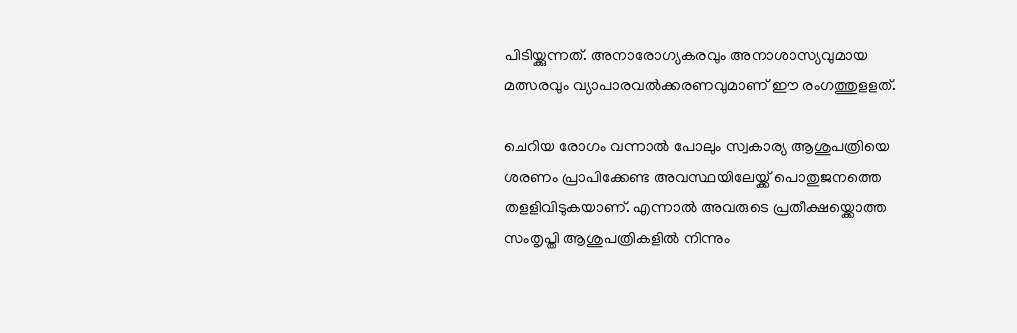പിടിയ്ക്കുന്നത്. അനാരോഗ്യകരവും അനാശാസ്യവുമായ മത്സരവും വ്യാപാരവല്‍ക്കരണവുമാണ് ഈ രംഗത്തുളളത്.

ചെറിയ രോഗം വന്നാല്‍ പോലും സ്വകാര്യ ആശുപത്രിയെ ശരണം പ്രാപിക്കേണ്ട അവസ്ഥയിലേയ്ക്ക് പൊതുജനത്തെ തളളിവിടുകയാണ്. എന്നാല്‍ അവരുടെ പ്രതീക്ഷയ്ക്കൊത്ത സംതൃപ്തി ആശുപത്രികളില്‍ നിന്നും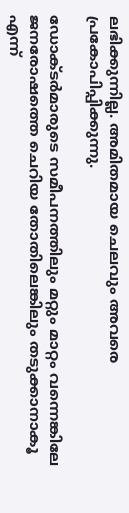ലഭിക്കുന്നില്ല. അമിതമായ ചെലവും അവരെ പ്രകോപിപ്പിക്കുന്നു.

ഡോക്ടര്‍മാരുടെ സമീപനത്തിലും മറ്റും മാറ്റം വന്നെങ്കിലേ ജനരോഷത്തെ ചെറിയ തോതിലെങ്കിലും തടുക്കാനാകൂ എന്ന്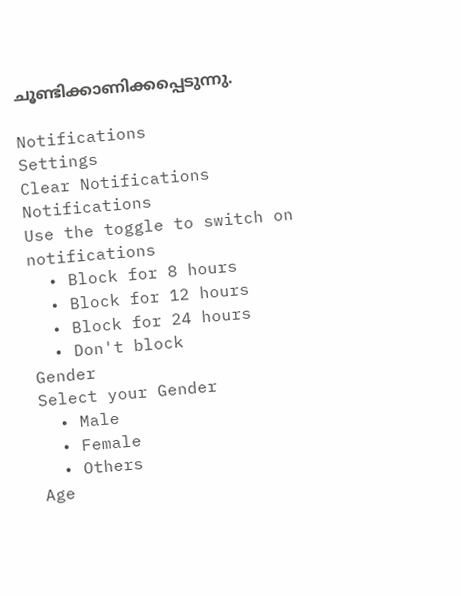ചൂണ്ടിക്കാണിക്കപ്പെടുന്നു.

Notifications
Settings
Clear Notifications
Notifications
Use the toggle to switch on notifications
  • Block for 8 hours
  • Block for 12 hours
  • Block for 24 hours
  • Don't block
Gender
Select your Gender
  • Male
  • Female
  • Others
Age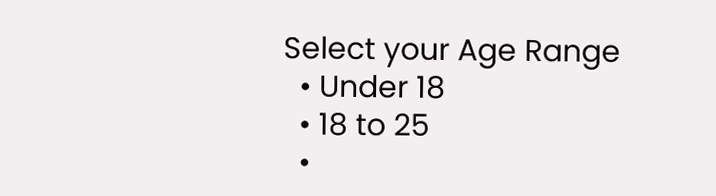Select your Age Range
  • Under 18
  • 18 to 25
  •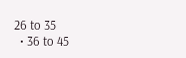26 to 35
  • 36 to 45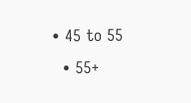• 45 to 55
  • 55+